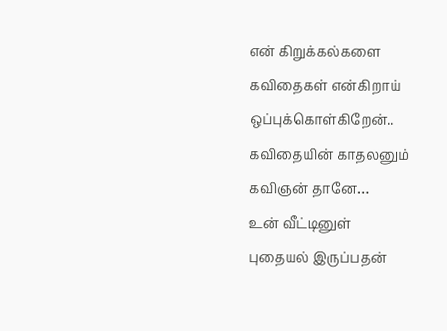என் கிறுக்கல்களை
கவிதைகள் என்கிறாய்
ஒப்புக்கொள்கிறேன்..
கவிதையின் காதலனும்
கவிஞன் தானே…
உன் வீட்டினுள்
புதையல் இருப்பதன்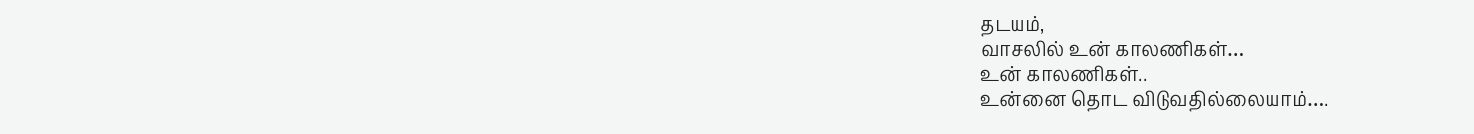தடயம்,
வாசலில் உன் காலணிகள்…
உன் காலணிகள்..
உன்னை தொட விடுவதில்லையாம்….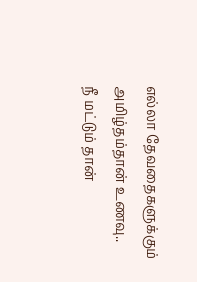எல்லா தேவதைகளுக்கும்
அமிழ்தம்தான் உணவு..
நீ மட்டும் தான்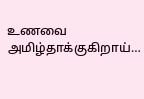உணவை அமிழ்தாக்குகிறாய்…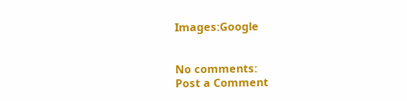Images:Google


No comments:
Post a Comment